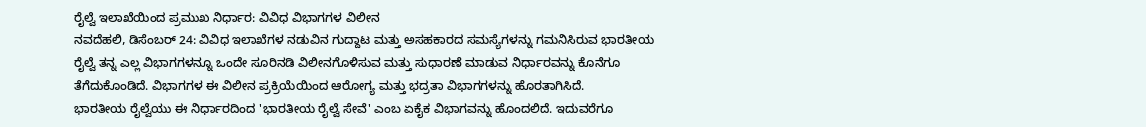ರೈಲ್ವೆ ಇಲಾಖೆಯಿಂದ ಪ್ರಮುಖ ನಿರ್ಧಾರ: ವಿವಿಧ ವಿಭಾಗಗಳ ವಿಲೀನ
ನವದೆಹಲಿ, ಡಿಸೆಂಬರ್ 24: ವಿವಿಧ ಇಲಾಖೆಗಳ ನಡುವಿನ ಗುದ್ದಾಟ ಮತ್ತು ಅಸಹಕಾರದ ಸಮಸ್ಯೆಗಳನ್ನು ಗಮನಿಸಿರುವ ಭಾರತೀಯ ರೈಲ್ವೆ ತನ್ನ ಎಲ್ಲ ವಿಭಾಗಗಳನ್ನೂ ಒಂದೇ ಸೂರಿನಡಿ ವಿಲೀನಗೊಳಿಸುವ ಮತ್ತು ಸುಧಾರಣೆ ಮಾಡುವ ನಿರ್ಧಾರವನ್ನು ಕೊನೆಗೂ ತೆಗೆದುಕೊಂಡಿದೆ. ವಿಭಾಗಗಳ ಈ ವಿಲೀನ ಪ್ರಕ್ರಿಯೆಯಿಂದ ಆರೋಗ್ಯ ಮತ್ತು ಭದ್ರತಾ ವಿಭಾಗಗಳನ್ನು ಹೊರತಾಗಿಸಿದೆ.
ಭಾರತೀಯ ರೈಲ್ವೆಯು ಈ ನಿರ್ಧಾರದಿಂದ 'ಭಾರತೀಯ ರೈಲ್ವೆ ಸೇವೆ' ಎಂಬ ಏಕೈಕ ವಿಭಾಗವನ್ನು ಹೊಂದಲಿದೆ. ಇದುವರೆಗೂ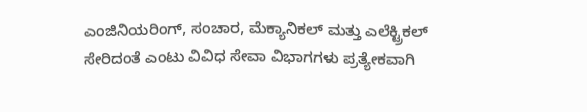ಎಂಜಿನಿಯರಿಂಗ್, ಸಂಚಾರ, ಮೆಕ್ಯಾನಿಕಲ್ ಮತ್ತು ಎಲೆಕ್ಟ್ರಿಕಲ್ ಸೇರಿದಂತೆ ಎಂಟು ವಿವಿಧ ಸೇವಾ ವಿಭಾಗಗಳು ಪ್ರತ್ಯೇಕವಾಗಿ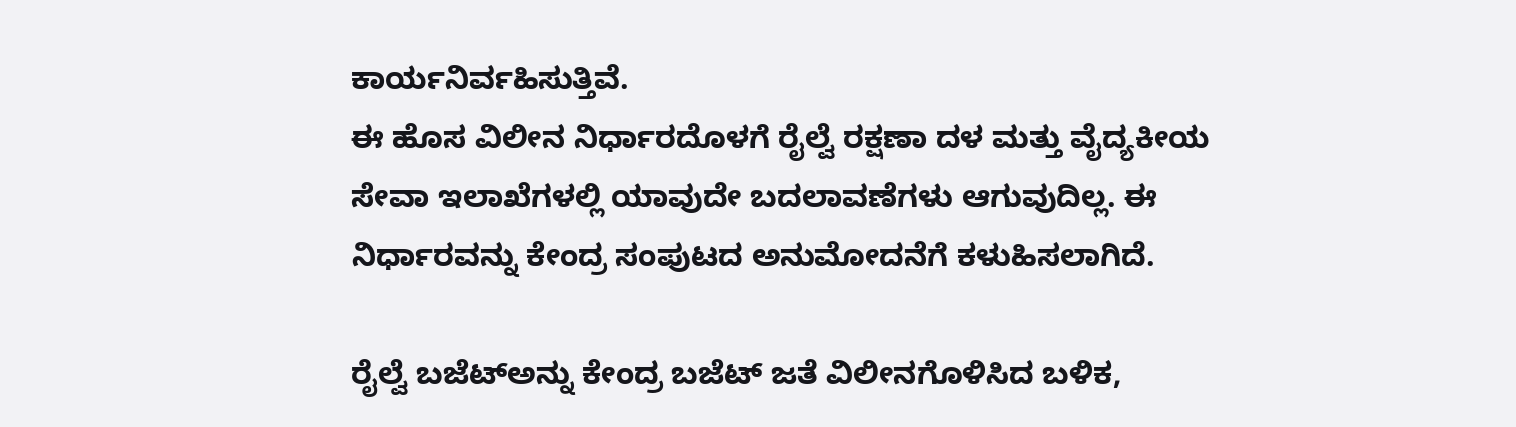ಕಾರ್ಯನಿರ್ವಹಿಸುತ್ತಿವೆ.
ಈ ಹೊಸ ವಿಲೀನ ನಿರ್ಧಾರದೊಳಗೆ ರೈಲ್ವೆ ರಕ್ಷಣಾ ದಳ ಮತ್ತು ವೈದ್ಯಕೀಯ ಸೇವಾ ಇಲಾಖೆಗಳಲ್ಲಿ ಯಾವುದೇ ಬದಲಾವಣೆಗಳು ಆಗುವುದಿಲ್ಲ. ಈ ನಿರ್ಧಾರವನ್ನು ಕೇಂದ್ರ ಸಂಪುಟದ ಅನುಮೋದನೆಗೆ ಕಳುಹಿಸಲಾಗಿದೆ.

ರೈಲ್ವೆ ಬಜೆಟ್ಅನ್ನು ಕೇಂದ್ರ ಬಜೆಟ್ ಜತೆ ವಿಲೀನಗೊಳಿಸಿದ ಬಳಿಕ,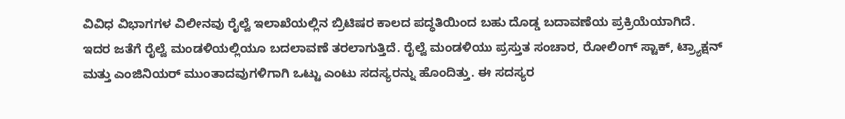ವಿವಿಧ ವಿಭಾಗಗಳ ವಿಲೀನವು ರೈಲ್ವೆ ಇಲಾಖೆಯಲ್ಲಿನ ಬ್ರಿಟಿಷರ ಕಾಲದ ಪದ್ಧತಿಯಿಂದ ಬಹು ದೊಡ್ಡ ಬದಾವಣೆಯ ಪ್ರಕ್ರಿಯೆಯಾಗಿದೆ.
ಇದರ ಜತೆಗೆ ರೈಲ್ವೆ ಮಂಡಳಿಯಲ್ಲಿಯೂ ಬದಲಾವಣೆ ತರಲಾಗುತ್ತಿದೆ. ರೈಲ್ವೆ ಮಂಡಳಿಯು ಪ್ರಸ್ತುತ ಸಂಚಾರ, ರೋಲಿಂಗ್ ಸ್ಟಾಕ್, ಟ್ರ್ಯಾಕ್ಷನ್ ಮತ್ತು ಎಂಜಿನಿಯರ್ ಮುಂತಾದವುಗಳಿಗಾಗಿ ಒಟ್ಟು ಎಂಟು ಸದಸ್ಯರನ್ನು ಹೊಂದಿತ್ತು. ಈ ಸದಸ್ಯರ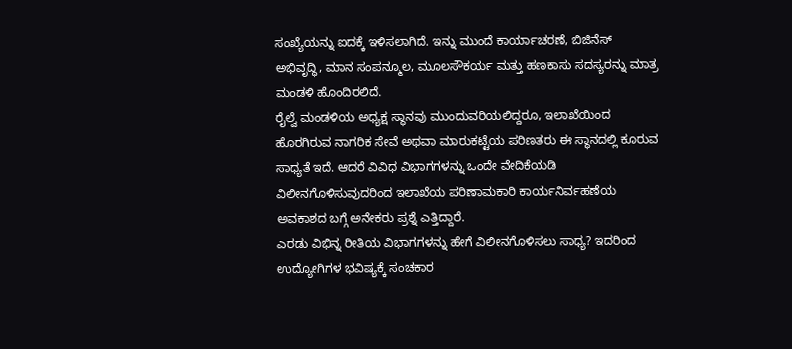ಸಂಖ್ಯೆಯನ್ನು ಐದಕ್ಕೆ ಇಳಿಸಲಾಗಿದೆ. ಇನ್ನು ಮುಂದೆ ಕಾರ್ಯಾಚರಣೆ, ಬಿಜಿನೆಸ್ ಅಭಿವೃದ್ಧಿ, ಮಾನ ಸಂಪನ್ಮೂಲ, ಮೂಲಸೌಕರ್ಯ ಮತ್ತು ಹಣಕಾಸು ಸದಸ್ಯರನ್ನು ಮಾತ್ರ ಮಂಡಳಿ ಹೊಂದಿರಲಿದೆ.
ರೈಲ್ವೆ ಮಂಡಳಿಯ ಅಧ್ಯಕ್ಷ ಸ್ಥಾನವು ಮುಂದುವರಿಯಲಿದ್ದರೂ, ಇಲಾಖೆಯಿಂದ ಹೊರಗಿರುವ ನಾಗರಿಕ ಸೇವೆ ಅಥವಾ ಮಾರುಕಟ್ಟೆಯ ಪರಿಣತರು ಈ ಸ್ಥಾನದಲ್ಲಿ ಕೂರುವ ಸಾಧ್ಯತೆ ಇದೆ. ಆದರೆ ವಿವಿಧ ವಿಭಾಗಗಳನ್ನು ಒಂದೇ ವೇದಿಕೆಯಡಿ ವಿಲೀನಗೊಳಿಸುವುದರಿಂದ ಇಲಾಖೆಯ ಪರಿಣಾಮಕಾರಿ ಕಾರ್ಯನಿರ್ವಹಣೆಯ ಅವಕಾಶದ ಬಗ್ಗೆ ಅನೇಕರು ಪ್ರಶ್ನೆ ಎತ್ತಿದ್ದಾರೆ.
ಎರಡು ವಿಭಿನ್ನ ರೀತಿಯ ವಿಭಾಗಗಳನ್ನು ಹೇಗೆ ವಿಲೀನಗೊಳಿಸಲು ಸಾಧ್ಯ? ಇದರಿಂದ ಉದ್ಯೋಗಿಗಳ ಭವಿಷ್ಯಕ್ಕೆ ಸಂಚಕಾರ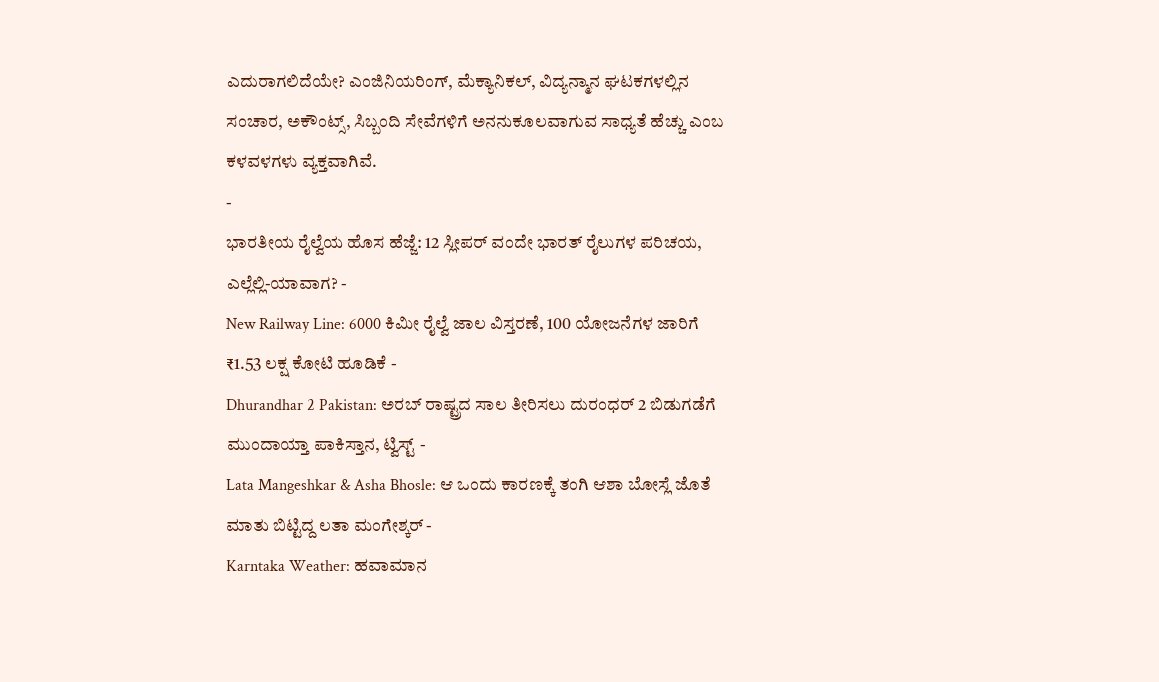ಎದುರಾಗಲಿದೆಯೇ? ಎಂಜಿನಿಯರಿಂಗ್, ಮೆಕ್ಯಾನಿಕಲ್, ವಿದ್ಯನ್ಮಾನ ಘಟಕಗಳಲ್ಲಿನ ಸಂಚಾರ, ಅಕೌಂಟ್ಸ್, ಸಿಬ್ಬಂದಿ ಸೇವೆಗಳಿಗೆ ಅನನುಕೂಲವಾಗುವ ಸಾಧ್ಯತೆ ಹೆಚ್ಚು ಎಂಬ ಕಳವಳಗಳು ವ್ಯಕ್ತವಾಗಿವೆ.
-
ಭಾರತೀಯ ರೈಲ್ವೆಯ ಹೊಸ ಹೆಜ್ಜೆ: 12 ಸ್ಲೀಪರ್ ವಂದೇ ಭಾರತ್ ರೈಲುಗಳ ಪರಿಚಯ, ಎಲ್ಲೆಲ್ಲಿ-ಯಾವಾಗ? -
New Railway Line: 6000 ಕಿಮೀ ರೈಲ್ವೆ ಜಾಲ ವಿಸ್ತರಣೆ, 100 ಯೋಜನೆಗಳ ಜಾರಿಗೆ ₹1.53 ಲಕ್ಷ ಕೋಟಿ ಹೂಡಿಕೆ -
Dhurandhar 2 Pakistan: ಅರಬ್ ರಾಷ್ಟ್ರದ ಸಾಲ ತೀರಿಸಲು ದುರಂಧರ್ 2 ಬಿಡುಗಡೆಗೆ ಮುಂದಾಯ್ತಾ ಪಾಕಿಸ್ತಾನ, ಟ್ವಿಸ್ಟ್ -
Lata Mangeshkar & Asha Bhosle: ಆ ಒಂದು ಕಾರಣಕ್ಕೆ ತಂಗಿ ಆಶಾ ಬೋಸ್ಲೆ ಜೊತೆ ಮಾತು ಬಿಟ್ಟಿದ್ದ ಲತಾ ಮಂಗೇಶ್ಕರ್ -
Karntaka Weather: ಹವಾಮಾನ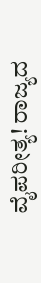ವೈಪರೀತ್ಯ! ರಾಜ್ಯದ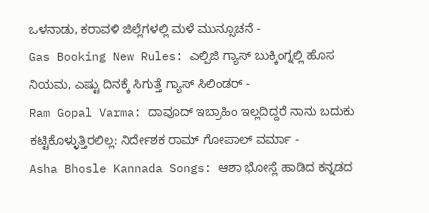ಒಳನಾಡು, ಕರಾವಳಿ ಜಿಲ್ಲೆಗಳಲ್ಲಿ ಮಳೆ ಮುನ್ಸೂಚನೆ -
Gas Booking New Rules: ಎಲ್ಪಿಜಿ ಗ್ಯಾಸ್ ಬುಕ್ಕಿಂಗ್ನಲ್ಲಿ ಹೊಸ ನಿಯಮ, ಎಷ್ಟು ದಿನಕ್ಕೆ ಸಿಗುತ್ತೆ ಗ್ಯಾಸ್ ಸಿಲಿಂಡರ್ -
Ram Gopal Varma: ದಾವೂದ್ ಇಬ್ರಾಹಿಂ ಇಲ್ಲದಿದ್ದರೆ ನಾನು ಬದುಕು ಕಟ್ಟಿಕೊಳ್ಳುತ್ತಿರಲಿಲ್ಲ: ನಿರ್ದೇಶಕ ರಾಮ್ ಗೋಪಾಲ್ ವರ್ಮಾ -
Asha Bhosle Kannada Songs: ಆಶಾ ಭೋಸ್ಲೆ ಹಾಡಿದ ಕನ್ನಡದ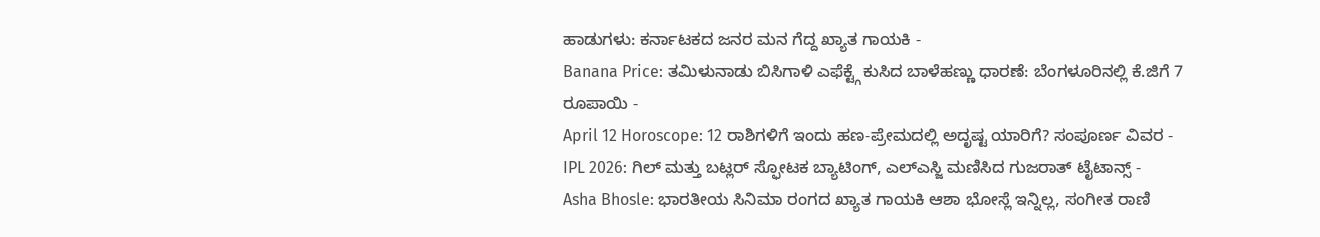ಹಾಡುಗಳು: ಕರ್ನಾಟಕದ ಜನರ ಮನ ಗೆದ್ದ ಖ್ಯಾತ ಗಾಯಕಿ -
Banana Price: ತಮಿಳುನಾಡು ಬಿಸಿಗಾಳಿ ಎಫೆಕ್ಟ್ಗೆ ಕುಸಿದ ಬಾಳೆಹಣ್ಣು ಧಾರಣೆ: ಬೆಂಗಳೂರಿನಲ್ಲಿ ಕೆ.ಜಿಗೆ 7 ರೂಪಾಯಿ -
April 12 Horoscope: 12 ರಾಶಿಗಳಿಗೆ ಇಂದು ಹಣ-ಪ್ರೇಮದಲ್ಲಿ ಅದೃಷ್ಟ ಯಾರಿಗೆ? ಸಂಪೂರ್ಣ ವಿವರ -
IPL 2026: ಗಿಲ್ ಮತ್ತು ಬಟ್ಲರ್ ಸ್ಫೋಟಕ ಬ್ಯಾಟಿಂಗ್, ಎಲ್ಎಸ್ಜಿ ಮಣಿಸಿದ ಗುಜರಾತ್ ಟೈಟಾನ್ಸ್ -
Asha Bhosle: ಭಾರತೀಯ ಸಿನಿಮಾ ರಂಗದ ಖ್ಯಾತ ಗಾಯಕಿ ಆಶಾ ಭೋಸ್ಲೆ ಇನ್ನಿಲ್ಲ, ಸಂಗೀತ ರಾಣಿ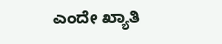ಎಂದೇ ಖ್ಯಾತಿ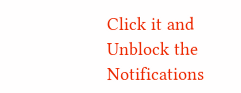Click it and Unblock the Notifications